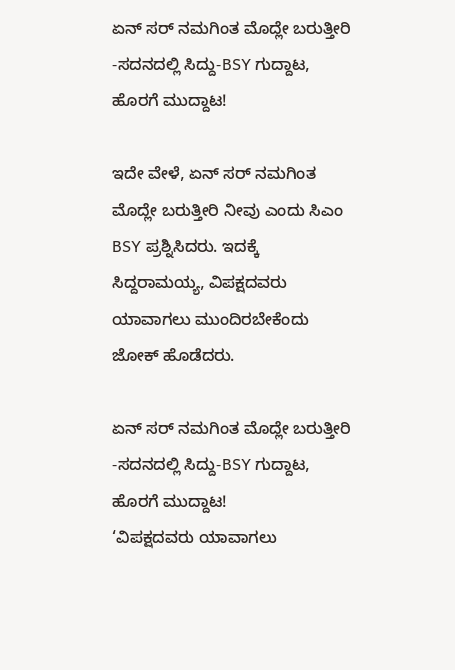ಏನ್ ಸರ್ ನಮಗಿಂತ ಮೊದ್ಲೇ ಬರುತ್ತೀರಿ -ಸದನದಲ್ಲಿ ಸಿದ್ದು-BSY ಗುದ್ದಾಟ, ಹೊರಗೆ ಮುದ್ದಾಟ!

ಇದೇ ವೇಳೆ, ಏನ್ ಸರ್ ನಮಗಿಂತ ಮೊದ್ಲೇ ಬರುತ್ತೀರಿ ನೀವು ಎಂದು ಸಿಎಂ BSY ಪ್ರಶ್ನಿಸಿದರು. ಇದಕ್ಕೆ ಸಿದ್ದರಾಮಯ್ಯ, ವಿಪಕ್ಷದವರು ಯಾವಾಗಲು ಮುಂದಿರಬೇಕೆಂದು ಜೋಕ್ ಹೊಡೆದರು.

ಏನ್ ಸರ್ ನಮಗಿಂತ ಮೊದ್ಲೇ ಬರುತ್ತೀರಿ -ಸದನದಲ್ಲಿ ಸಿದ್ದು-BSY ಗುದ್ದಾಟ, ಹೊರಗೆ ಮುದ್ದಾಟ!
‘ವಿಪಕ್ಷದವರು ಯಾವಾಗಲು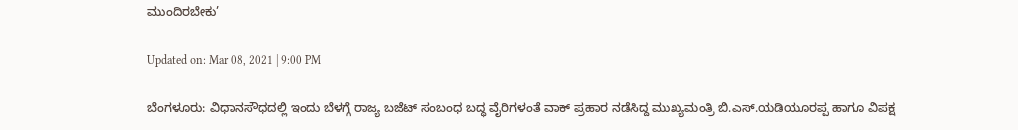ಮುಂದಿರಬೇಕು’

Updated on: Mar 08, 2021 | 9:00 PM

ಬೆಂಗಳೂರು: ವಿಧಾನಸೌಧದಲ್ಲಿ ಇಂದು ಬೆಳಗ್ಗೆ ರಾಜ್ಯ ಬಜೆಟ್ ಸಂಬಂಧ ಬದ್ಧ ವೈರಿಗಳಂತೆ ವಾಕ್ ಪ್ರಹಾರ ನಡೆಸಿದ್ದ ಮುಖ್ಯಮಂತ್ರಿ ಬಿ.ಎಸ್.ಯಡಿಯೂರಪ್ಪ ಹಾಗೂ ವಿಪಕ್ಷ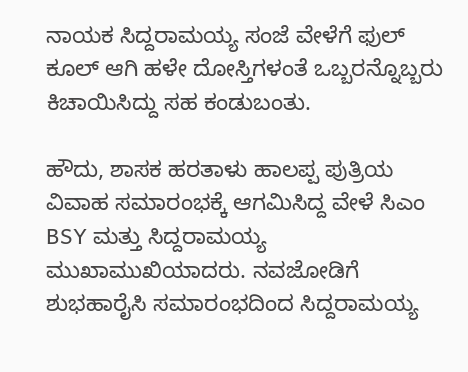ನಾಯಕ ಸಿದ್ದರಾಮಯ್ಯ ಸಂಜೆ ವೇಳೆಗೆ ಫುಲ್ ಕೂಲ್ ಆಗಿ ಹಳೇ ದೋಸ್ತಿಗಳಂತೆ ಒಬ್ಬರನ್ನೊಬ್ಬರು ಕಿಚಾಯಿಸಿದ್ದು ಸಹ ಕಂಡುಬಂತು.

ಹೌದು, ಶಾಸಕ ಹರತಾಳು ಹಾಲಪ್ಪ ಪುತ್ರಿಯ ವಿವಾಹ ಸಮಾರಂಭಕ್ಕೆ ಆಗಮಿಸಿದ್ದ ವೇಳೆ ಸಿಎಂ BSY ಮತ್ತು ಸಿದ್ದರಾಮಯ್ಯ ಮುಖಾಮುಖಿಯಾದರು. ನವಜೋಡಿಗೆ ಶುಭಹಾರೈಸಿ ಸಮಾರಂಭದಿಂದ ಸಿದ್ದರಾಮಯ್ಯ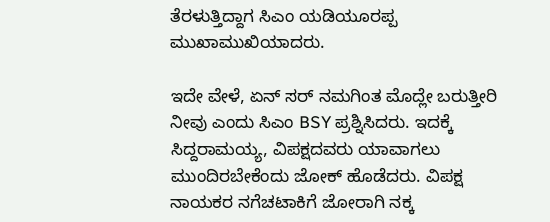ತೆರಳುತ್ತಿದ್ದಾಗ ಸಿಎಂ ಯಡಿಯೂರಪ್ಪ ಮುಖಾಮುಖಿಯಾದರು.

ಇದೇ ವೇಳೆ, ಏನ್ ಸರ್ ನಮಗಿಂತ ಮೊದ್ಲೇ ಬರುತ್ತೀರಿ ನೀವು ಎಂದು ಸಿಎಂ BSY ಪ್ರಶ್ನಿಸಿದರು. ಇದಕ್ಕೆ ಸಿದ್ದರಾಮಯ್ಯ, ವಿಪಕ್ಷದವರು ಯಾವಾಗಲು ಮುಂದಿರಬೇಕೆಂದು ಜೋಕ್ ಹೊಡೆದರು. ವಿಪಕ್ಷ ನಾಯಕರ ನಗೆಚಟಾಕಿಗೆ ಜೋರಾಗಿ ನಕ್ಕ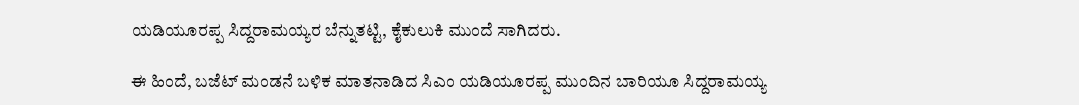ಯಡಿಯೂರಪ್ಪ ಸಿದ್ದರಾಮಯ್ಯರ ಬೆನ್ನುತಟ್ಟಿ, ಕೈಕುಲುಕಿ ಮುಂದೆ ಸಾಗಿದರು.

ಈ ಹಿಂದೆ, ಬಜೆಟ್ ಮಂಡನೆ ಬಳಿಕ ಮಾತನಾಡಿದ ಸಿಎಂ ಯಡಿಯೂರಪ್ಪ ಮುಂದಿನ ಬಾರಿಯೂ ಸಿದ್ದರಾಮಯ್ಯ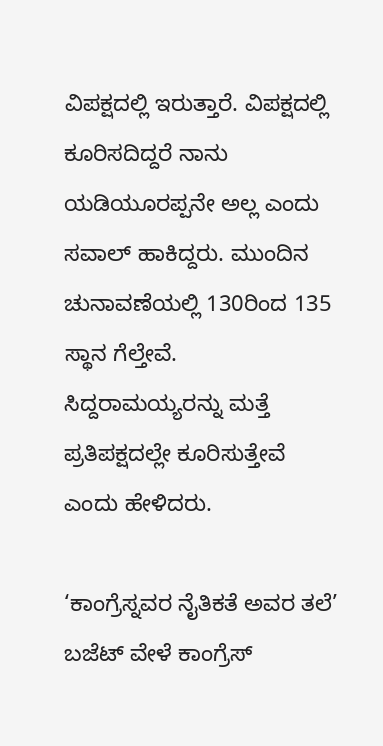ವಿಪಕ್ಷದಲ್ಲಿ ಇರುತ್ತಾರೆ. ವಿಪಕ್ಷದಲ್ಲಿ ಕೂರಿಸದಿದ್ದರೆ ನಾನು ಯಡಿಯೂರಪ್ಪನೇ ಅಲ್ಲ ಎಂದು ಸವಾಲ್ ಹಾಕಿದ್ದರು. ಮುಂದಿನ ಚುನಾವಣೆಯಲ್ಲಿ 130ರಿಂದ 135 ಸ್ಥಾನ ಗೆಲ್ತೇವೆ. ಸಿದ್ದರಾಮಯ್ಯರನ್ನು ಮತ್ತೆ ಪ್ರತಿಪಕ್ಷದಲ್ಲೇ ಕೂರಿಸುತ್ತೇವೆ ಎಂದು ಹೇಳಿದರು.

‘ಕಾಂಗ್ರೆಸ್ನವರ ನೈತಿಕತೆ ಅವರ ತಲೆ’
ಬಜೆಟ್ ವೇಳೆ ಕಾಂಗ್ರೆಸ್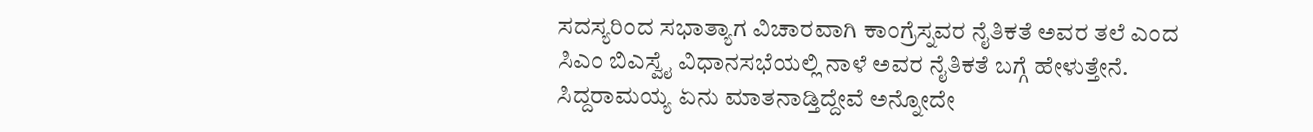ಸದಸ್ಯರಿಂದ ಸಭಾತ್ಯಾಗ ವಿಚಾರವಾಗಿ ಕಾಂಗ್ರೆಸ್ನವರ ನೈತಿಕತೆ ಅವರ ತಲೆ ಎಂದ ಸಿಎಂ ಬಿಎಸ್ವೈ ವಿಧಾನಸಭೆಯಲ್ಲಿ ನಾಳೆ ಅವರ ನೈತಿಕತೆ ಬಗ್ಗೆ ಹೇಳುತ್ತೇನೆ. ಸಿದ್ದರಾಮಯ್ಯ ಏನು ಮಾತನಾಡ್ತಿದ್ದೇವೆ ಅನ್ನೋದೇ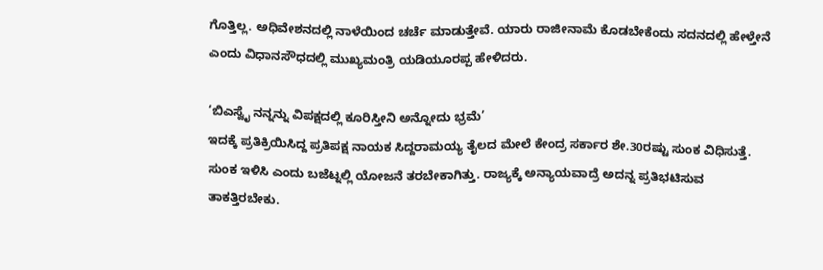ಗೊತ್ತಿಲ್ಲ. ಅಧಿವೇಶನದಲ್ಲಿ ನಾಳೆಯಿಂದ ಚರ್ಚೆ ಮಾಡುತ್ತೇವೆ. ಯಾರು ರಾಜೀನಾಮೆ ಕೊಡಬೇಕೆಂದು ಸದನದಲ್ಲಿ ಹೇಳ್ತೇನೆ ಎಂದು ವಿಧಾನಸೌಧದಲ್ಲಿ ಮುಖ್ಯಮಂತ್ರಿ ಯಡಿಯೂರಪ್ಪ ಹೇಳಿದರು.

‘ಬಿಎಸ್ವೈ ನನ್ನನ್ನು ವಿಪಕ್ಷದಲ್ಲಿ ಕೂರಿಸ್ತೀನಿ ಅನ್ನೋದು ಭ್ರಮೆ’
ಇದಕ್ಕೆ ಪ್ರತಿಕ್ರಿಯಿಸಿದ್ದ ಪ್ರತಿಪಕ್ಷ ನಾಯಕ ಸಿದ್ದರಾಮಯ್ಯ ತೈಲದ ಮೇಲೆ ಕೇಂದ್ರ ಸರ್ಕಾರ ಶೇ.30ರಷ್ಟು ಸುಂಕ ವಿಧಿಸುತ್ತೆ. ಸುಂಕ ಇಳಿಸಿ ಎಂದು ಬಜೆಟ್ನಲ್ಲಿ ಯೋಜನೆ ತರಬೇಕಾಗಿತ್ತು. ರಾಜ್ಯಕ್ಕೆ ಅನ್ಯಾಯವಾದ್ರೆ ಅದನ್ನ ಪ್ರತಿಭಟಿಸುವ ತಾಕತ್ತಿರಬೇಕು.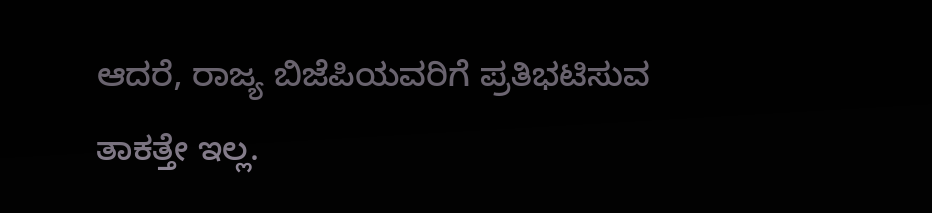ಆದರೆ, ರಾಜ್ಯ ಬಿಜೆಪಿಯವರಿಗೆ ಪ್ರತಿಭಟಿಸುವ ತಾಕತ್ತೇ ಇಲ್ಲ.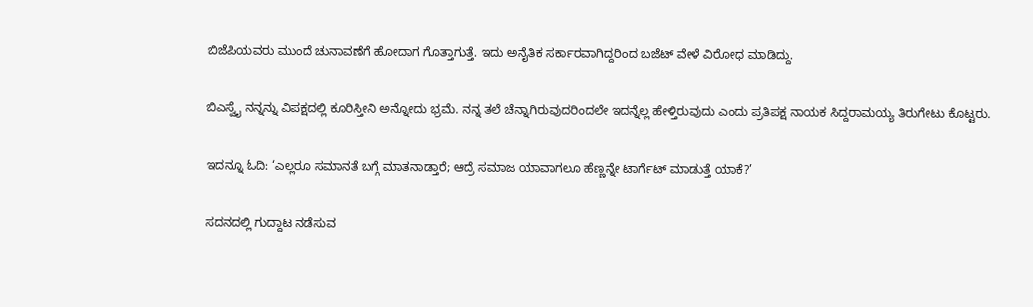ಬಿಜೆಪಿಯವರು ಮುಂದೆ ಚುನಾವಣೆಗೆ ಹೋದಾಗ ಗೊತ್ತಾಗುತ್ತೆ. ಇದು ಅನೈತಿಕ ಸರ್ಕಾರವಾಗಿದ್ದರಿಂದ ಬಜೆಟ್ ವೇಳೆ ವಿರೋಧ ಮಾಡಿದ್ದು.

ಬಿಎಸ್ವೈ ನನ್ನನ್ನು ವಿಪಕ್ಷದಲ್ಲಿ ಕೂರಿಸ್ತೀನಿ ಅನ್ನೋದು ಭ್ರಮೆ. ನನ್ನ ತಲೆ ಚೆನ್ನಾಗಿರುವುದರಿಂದಲೇ ಇದನ್ನೆಲ್ಲ ಹೇಳ್ತಿರುವುದು ಎಂದು ಪ್ರತಿಪಕ್ಷ ನಾಯಕ ಸಿದ್ದರಾಮಯ್ಯ ತಿರುಗೇಟು ಕೊಟ್ಟರು.

ಇದನ್ನೂ ಓದಿ: ‘ಎಲ್ಲರೂ ಸಮಾನತೆ ಬಗ್ಗೆ ಮಾತನಾಡ್ತಾರೆ; ಆದ್ರೆ ಸಮಾಜ ಯಾವಾಗಲೂ ಹೆಣ್ಣನ್ನೇ ಟಾರ್ಗೆಟ್ ಮಾಡುತ್ತೆ ಯಾಕೆ?’

ಸದನದಲ್ಲಿ ಗುದ್ದಾಟ ನಡೆಸುವ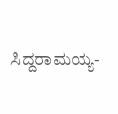ಸಿದ್ದರಾಮಯ್ಯ-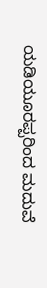ಯಡಿಯೂರಪ್ಪರಿಂದ ಮದುವೆ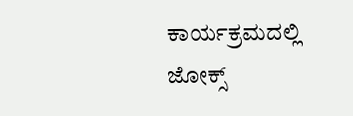ಕಾರ್ಯಕ್ರಮದಲ್ಲಿ ಜೋಕ್ಸ್‌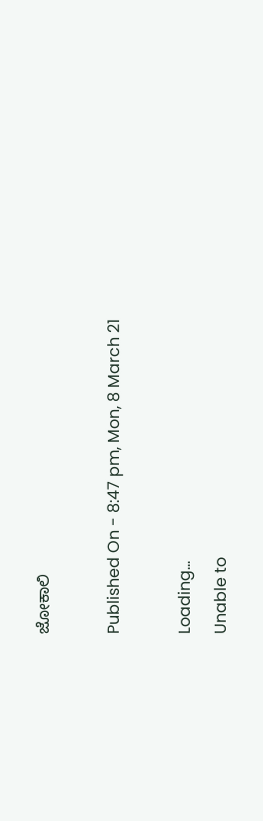ಜೋಕಾಲಿ

Published On - 8:47 pm, Mon, 8 March 21

Loading...
Unable to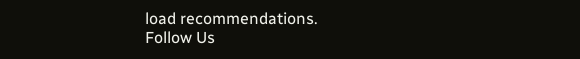load recommendations.
Follow Us